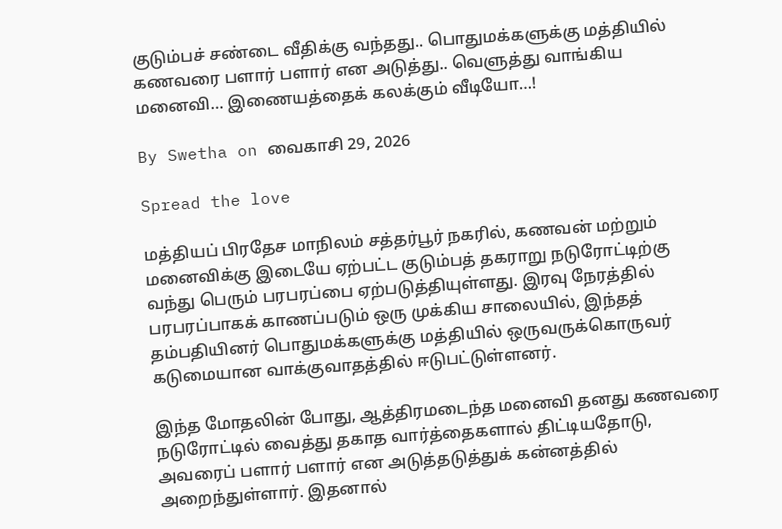குடும்பச் சண்டை வீதிக்கு வந்தது.. பொதுமக்களுக்கு மத்தியில் கணவரை பளார் பளார் என அடுத்து.. வெளுத்து வாங்கிய மனைவி… இணையத்தைக் கலக்கும் வீடியோ…!

By Swetha on வைகாசி 29, 2026

Spread the love

மத்தியப் பிரதேச மாநிலம் சத்தர்பூர் நகரில், கணவன் மற்றும் மனைவிக்கு இடையே ஏற்பட்ட குடும்பத் தகராறு நடுரோட்டிற்கு வந்து பெரும் பரபரப்பை ஏற்படுத்தியுள்ளது. இரவு நேரத்தில் பரபரப்பாகக் காணப்படும் ஒரு முக்கிய சாலையில், இந்தத் தம்பதியினர் பொதுமக்களுக்கு மத்தியில் ஒருவருக்கொருவர் கடுமையான வாக்குவாதத்தில் ஈடுபட்டுள்ளனர்.

இந்த மோதலின் போது, ஆத்திரமடைந்த மனைவி தனது கணவரை நடுரோட்டில் வைத்து தகாத வார்த்தைகளால் திட்டியதோடு, அவரைப் பளார் பளார் என அடுத்தடுத்துக் கன்னத்தில் அறைந்துள்ளார். இதனால்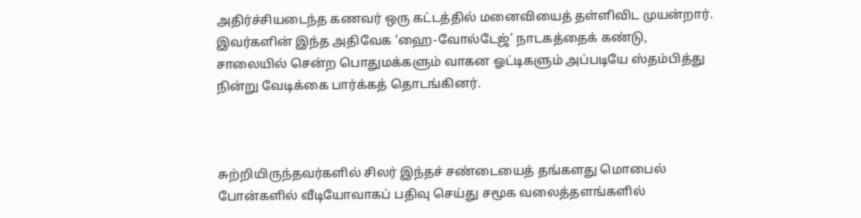அதிர்ச்சியடைந்த கணவர் ஒரு கட்டத்தில் மனைவியைத் தள்ளிவிட முயன்றார். இவர்களின் இந்த அதிவேக ‘ஹை-வோல்டேஜ்’ நாடகத்தைக் கண்டு, சாலையில் சென்ற பொதுமக்களும் வாகன ஓட்டிகளும் அப்படியே ஸ்தம்பித்து நின்று வேடிக்கை பார்க்கத் தொடங்கினர்.



சுற்றியிருந்தவர்களில் சிலர் இந்தச் சண்டையைத் தங்களது மொபைல் போன்களில் வீடியோவாகப் பதிவு செய்து சமூக வலைத்தளங்களில்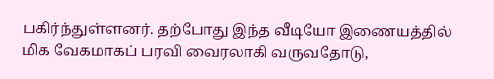பகிர்ந்துள்ளனர். தற்போது இந்த வீடியோ இணையத்தில் மிக வேகமாகப் பரவி வைரலாகி வருவதோடு,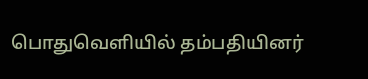பொதுவெளியில் தம்பதியினர்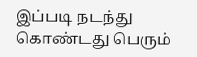இப்படி நடந்து கொண்டது பெரும்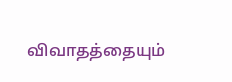விவாதத்தையும்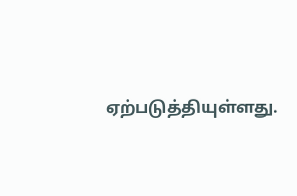ஏற்படுத்தியுள்ளது.